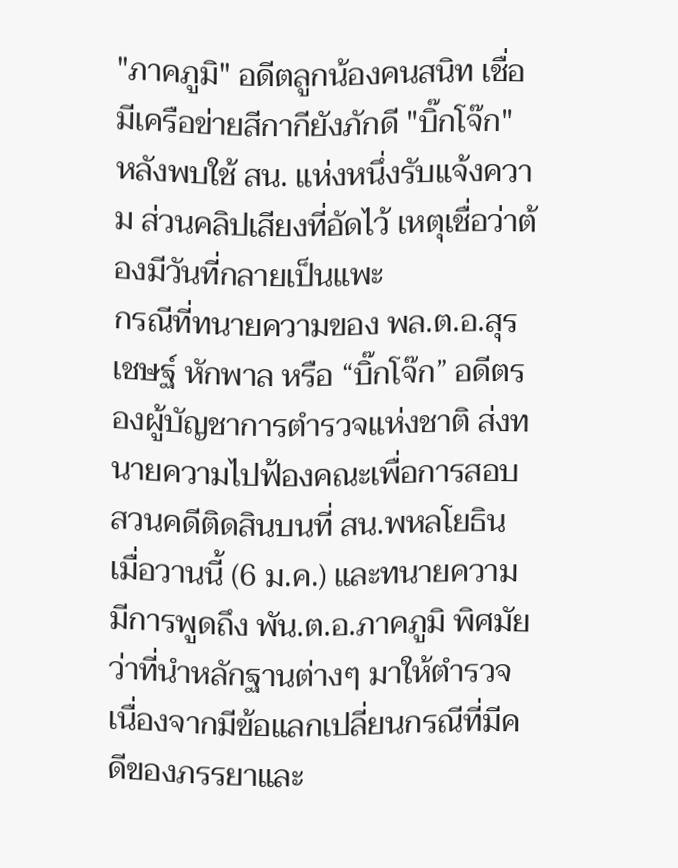"ภาคภูมิ" อดีตลูกน้องคนสนิท เชื่อมีเครือข่ายสีกากียังภักดี "บิ๊กโจ๊ก" หลังพบใช้ สน. แห่งหนึ่งรับแจ้งความ ส่วนคลิปเสียงที่อัดไว้ เหตุเชื่อว่าต้องมีวันที่กลายเป็นแพะ
กรณีที่ทนายความของ พล.ต.อ.สุรเชษฐ์ หักพาล หรือ “บิ๊กโจ๊ก” อดีตรองผู้บัญชาการตำรวจแห่งชาติ ส่งทนายความไปฟ้องคณะเพื่อการสอบสวนคดีติดสินบนที่ สน.พหลโยธิน เมื่อวานนี้ (6 ม.ค.) และทนายความมีการพูดถึง พัน.ต.อ.ภาคภูมิ พิศมัย ว่าที่นำหลักฐานต่างๆ มาให้ตำรวจเนื่องจากมีข้อแลกเปลี่ยนกรณีที่มีคดีของภรรยาและ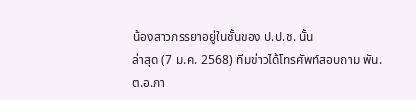น้องสาวภรรยาอยู่ในชั้นของ ป.ป.ช. นั้น
ล่าสุด (7 ม.ค. 2568) ทีมข่าวได้โทรศัพท์สอบถาม พัน.ต.อ.ภา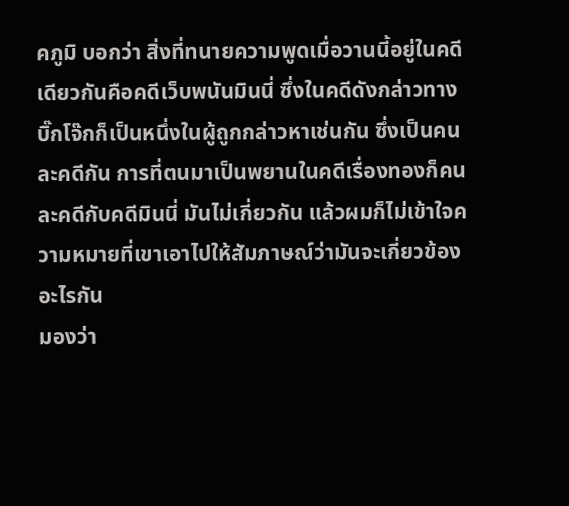คภูมิ บอกว่า สิ่งที่ทนายความพูดเมื่อวานนี้อยู่ในคดีเดียวกันคือคดีเว็บพนันมินนี่ ซึ่งในคดีดังกล่าวทาง บิ๊กโจ๊กก็เป็นหนึ่งในผู้ถูกกล่าวหาเช่นกัน ซึ่งเป็นคนละคดีกัน การที่ตนมาเป็นพยานในคดีเรื่องทองก็คนละคดีกับคดีมินนี่ มันไม่เกี่ยวกัน แล้วผมก็ไม่เข้าใจความหมายที่เขาเอาไปให้สัมภาษณ์ว่ามันจะเกี่ยวข้องอะไรกัน
มองว่า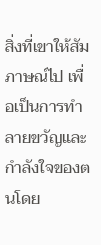สิ่งที่เขาให้สัมภาษณ์ไป เพื่อเป็นการทำลายขวัญและกำลังใจของตนโดย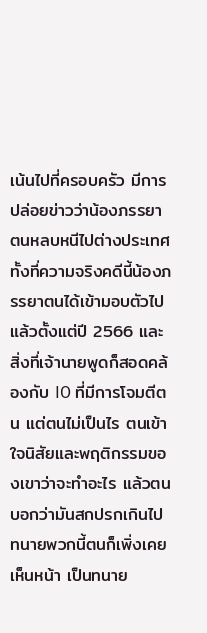เน้นไปที่ครอบครัว มีการปล่อยข่าวว่าน้องภรรยาตนหลบหนีไปต่างประเทศ ทั้งที่ความจริงคดีนี้น้องภรรยาตนได้เข้ามอบตัวไปแล้วตั้งแต่ปี 2566 และสิ่งที่เจ้านายพูดก็สอดคล้องกับ IO ที่มีการโจมตีตน แต่ตนไม่เป็นไร ตนเข้าใจนิสัยและพฤติกรรมของเขาว่าจะทำอะไร แล้วตนบอกว่ามันสกปรกเกินไป ทนายพวกนี้ตนก็เพิ่งเคยเห็นหน้า เป็นทนาย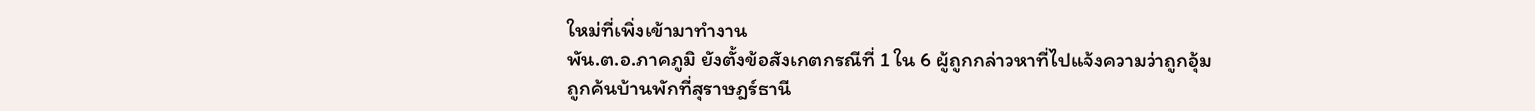ใหม่ที่เพิ่งเข้ามาทำงาน
พัน.ต.อ.ภาคภูมิ ยังตั้งข้อสังเกตกรณีที่ 1 ใน 6 ผู้ถูกกล่าวหาที่ไปแจ้งความว่าถูกอุ้ม ถูกค้นบ้านพักที่สุราษฎร์ธานี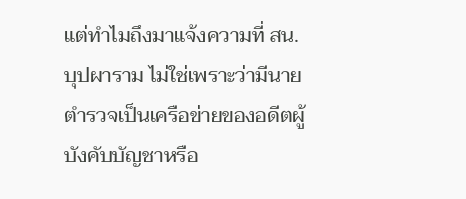แต่ทำไมถึงมาแจ้งความที่ สน.บุปผาราม ไม่ใช่เพราะว่ามีนายตำรวจเป็นเครือข่ายของอดีตผู้บังคับบัญชาหรือ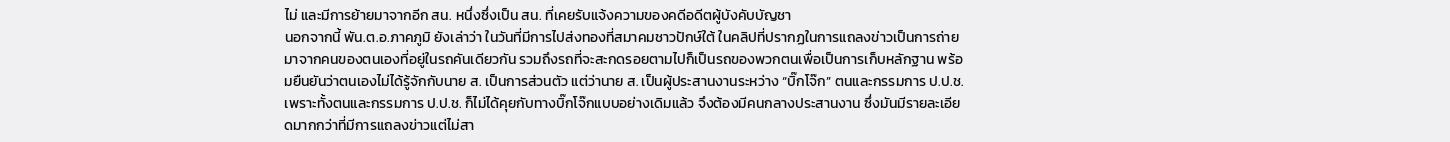ไม่ และมีการย้ายมาจากอีก สน. หนึ่งซึ่งเป็น สน. ที่เคยรับแจ้งความของคดีอดีตผู้บังคับบัญชา
นอกจากนี้ พัน.ต.อ.ภาคภูมิ ยังเล่าว่า ในวันที่มีการไปส่งทองที่สมาคมชาวปักษ์ใต้ ในคลิปที่ปรากฏในการแถลงข่าวเป็นการถ่ายมาจากคนของตนเองที่อยู่ในรถคันเดียวกัน รวมถึงรถที่จะสะกดรอยตามไปก็เป็นรถของพวกตนเพื่อเป็นการเก็บหลักฐาน พร้อมยืนยันว่าตนเองไม่ได้รู้จักกับนาย ส. เป็นการส่วนตัว แต่ว่านาย ส. เป็นผู้ประสานงานระหว่าง “บิ๊กโจ๊ก” ตนและกรรมการ ป.ป.ช. เพราะทั้งตนและกรรมการ ป.ป.ช. ก็ไม่ได้คุยกับทางบิ๊กโจ๊กแบบอย่างเดิมแล้ว จึงต้องมีคนกลางประสานงาน ซึ่งมันมีรายละเอียดมากกว่าที่มีการแถลงข่าวแต่ไม่สา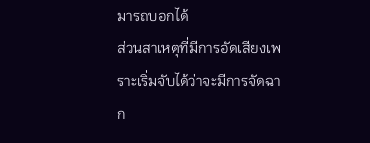มารถบอกได้
ส่วนสาเหตุที่มีการอัดเสียงเพราะเริ่มจับได้ว่าจะมีการจัดฉาก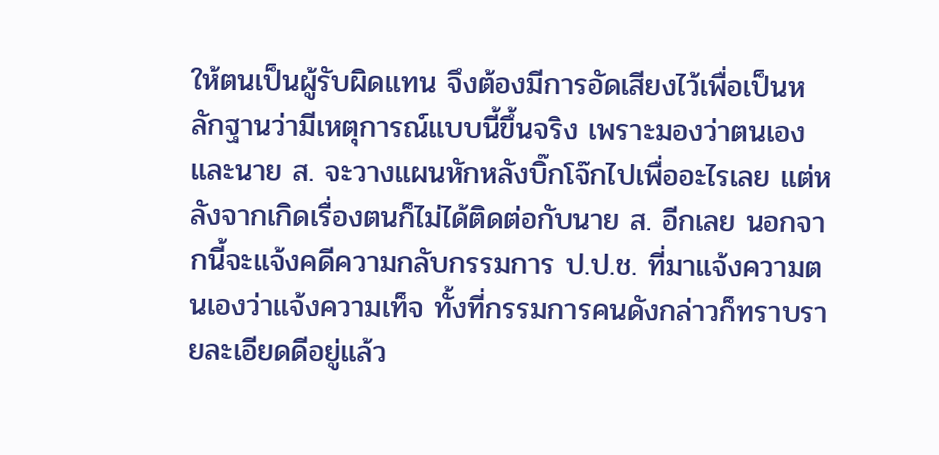ให้ตนเป็นผู้รับผิดแทน จึงต้องมีการอัดเสียงไว้เพื่อเป็นหลักฐานว่ามีเหตุการณ์แบบนี้ขึ้นจริง เพราะมองว่าตนเองและนาย ส. จะวางแผนหักหลังบิ๊กโจ๊กไปเพื่ออะไรเลย แต่หลังจากเกิดเรื่องตนก็ไม่ได้ติดต่อกับนาย ส. อีกเลย นอกจากนี้จะแจ้งคดีความกลับกรรมการ ป.ป.ช. ที่มาแจ้งความตนเองว่าแจ้งความเท็จ ทั้งที่กรรมการคนดังกล่าวก็ทราบรายละเอียดดีอยู่แล้ว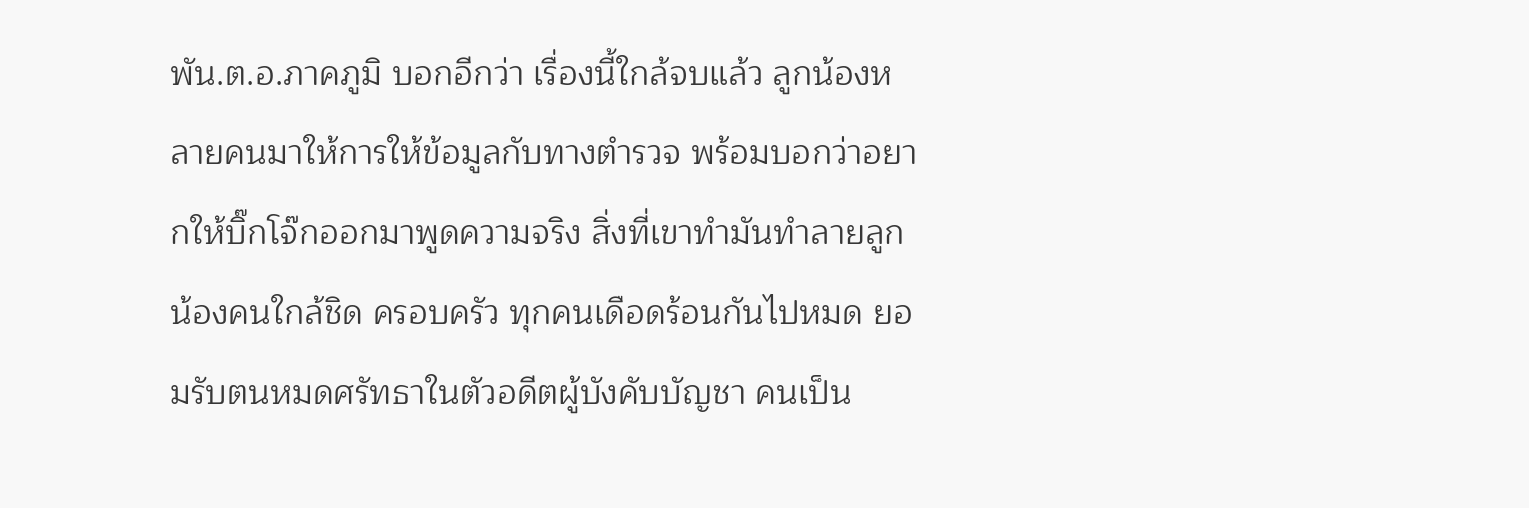พัน.ต.อ.ภาคภูมิ บอกอีกว่า เรื่องนี้ใกล้จบแล้ว ลูกน้องหลายคนมาให้การให้ข้อมูลกับทางตำรวจ พร้อมบอกว่าอยากให้บิ๊กโจ๊กออกมาพูดความจริง สิ่งที่เขาทำมันทำลายลูกน้องคนใกล้ชิด ครอบครัว ทุกคนเดือดร้อนกันไปหมด ยอมรับตนหมดศรัทธาในตัวอดีตผู้บังคับบัญชา คนเป็น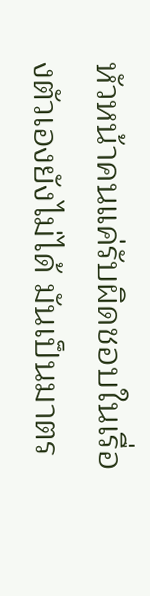หัวหน้าคนแค่รับผิดชอบในเรื่องตัวเองยังไม่ได้ มันเป็นมาตร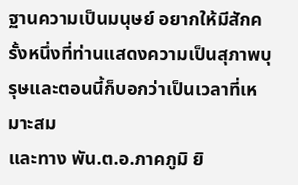ฐานความเป็นมนุษย์ อยากให้มีสักครั้งหนึ่งที่ท่านแสดงความเป็นสุภาพบุรุษและตอนนี้ก็บอกว่าเป็นเวลาที่เหมาะสม
และทาง พัน.ต.อ.ภาคภูมิ ยิ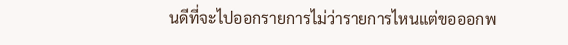นดีที่จะไปออกรายการไม่ว่ารายการไหนแต่ขอออกพ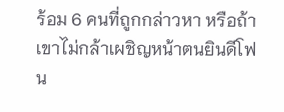ร้อม 6 คนที่ถูกกล่าวหา หรือถ้าเขาไม่กล้าเผชิญหน้าตนยินดีโฟน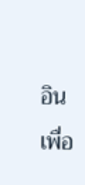อิน เพื่อ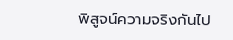พิสูจน์ความจริงกันไป